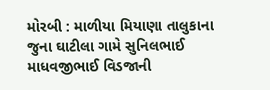મોરબી : માળીયા મિયાણા તાલુકાના જુના ઘાટીલા ગામે સુનિલભાઈ માધવજીભાઈ વિડજાની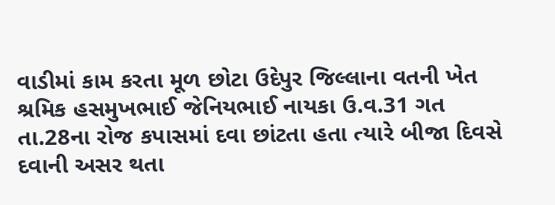વાડીમાં કામ કરતા મૂળ છોટા ઉદેપુર જિલ્લાના વતની ખેત શ્રમિક હસમુખભાઈ જેનિયભાઈ નાયકા ઉ.વ.31 ગત તા.28ના રોજ કપાસમાં દવા છાંટતા હતા ત્યારે બીજા દિવસે દવાની અસર થતા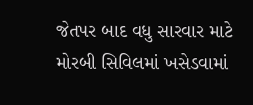જેતપર બાદ વધુ સારવાર માટે મોરબી સિવિલમાં ખસેડવામાં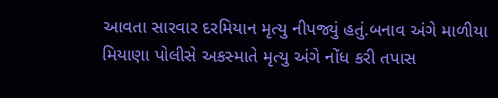આવતા સારવાર દરમિયાન મૃત્યુ નીપજ્યું હતું.બનાવ અંગે માળીયા મિયાણા પોલીસે અકસ્માતે મૃત્યુ અંગે નોંધ કરી તપાસ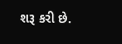શરૂ કરી છે.